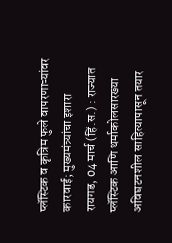प्लॅस्टिक व कृत्रिम फुले वापरणाऱ्यांवर कारवाई; मुख्यमंत्र्यांचा इशारा
रायगड, 04 मार्च (हिं.स.) : राज्यात प्लॅस्टिक आणि थर्माकोलसारख्या अविघटनशील साहित्यापासून तयार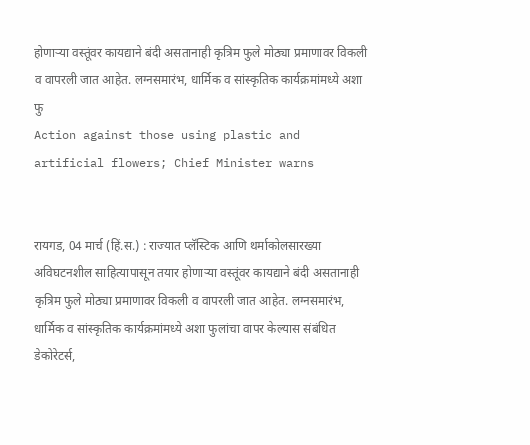होणाऱ्या वस्तूंवर कायद्याने बंदी असतानाही कृत्रिम फुले मोठ्या प्रमाणावर विकली व वापरली जात आहेत. लग्नसमारंभ, धार्मिक व सांस्कृतिक कार्यक्रमांमध्ये अशा फु
Action against those using plastic and artificial flowers; Chief Minister warns


रायगड, 04 मार्च (हिं.स.) : राज्यात प्लॅस्टिक आणि थर्माकोलसारख्या अविघटनशील साहित्यापासून तयार होणाऱ्या वस्तूंवर कायद्याने बंदी असतानाही कृत्रिम फुले मोठ्या प्रमाणावर विकली व वापरली जात आहेत. लग्नसमारंभ, धार्मिक व सांस्कृतिक कार्यक्रमांमध्ये अशा फुलांचा वापर केल्यास संबंधित डेकोरेटर्स,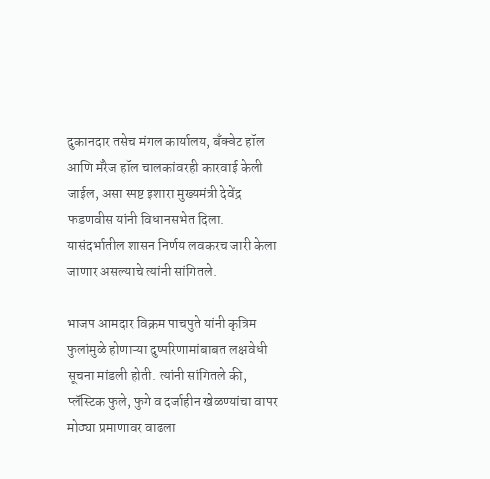दुकानदार तसेच मंगल कार्यालय, बॅंक्वेट हॉल आणि मॅरेज हॉल चालकांवरही कारवाई केली जाईल, असा स्पष्ट इशारा मुख्यमंत्री देवेंद्र फडणवीस यांनी विधानसभेत दिला. यासंदर्भातील शासन निर्णय लवकरच जारी केला जाणार असल्याचे त्यांनी सांगितले.

भाजप आमदार विक्रम पाचपुते यांनी कृत्रिम फुलांमुळे होणाऱ्या दुष्परिणामांबाबत लक्षवेधी सूचना मांडली होती. त्यांनी सांगितले की, प्लॅस्टिक फुले, फुगे व दर्जाहीन खेळण्यांचा वापर मोठ्या प्रमाणावर वाढला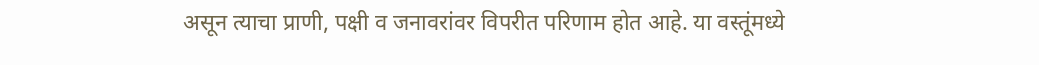असून त्याचा प्राणी, पक्षी व जनावरांवर विपरीत परिणाम होत आहे. या वस्तूंमध्ये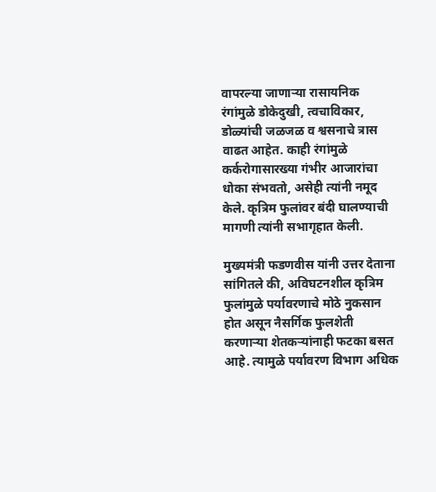वापरल्या जाणाऱ्या रासायनिक रंगांमुळे डोकेदुखी, त्वचाविकार, डोळ्यांची जळजळ व श्वसनाचे त्रास वाढत आहेत. काही रंगांमुळे कर्करोगासारख्या गंभीर आजारांचा धोका संभवतो, असेही त्यांनी नमूद केले. कृत्रिम फुलांवर बंदी घालण्याची मागणी त्यांनी सभागृहात केली.

मुख्यमंत्री फडणवीस यांनी उत्तर देताना सांगितले की, अविघटनशील कृत्रिम फुलांमुळे पर्यावरणाचे मोठे नुकसान होत असून नैसर्गिक फुलशेती करणाऱ्या शेतकऱ्यांनाही फटका बसत आहे. त्यामुळे पर्यावरण विभाग अधिक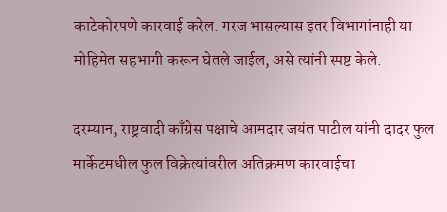काटेकोरपणे कारवाई करेल. गरज भासल्यास इतर विभागांनाही या मोहिमेत सहभागी करून घेतले जाईल, असे त्यांनी स्पष्ट केले.

दरम्यान, राष्ट्रवादी काँग्रेस पक्षाचे आमदार जयंत पाटील यांनी दादर फुल मार्केटमधील फुल विक्रेत्यांवरील अतिक्रमण कारवाईचा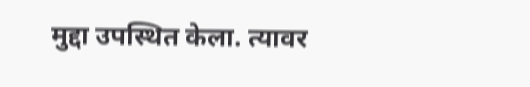मुद्दा उपस्थित केला. त्यावर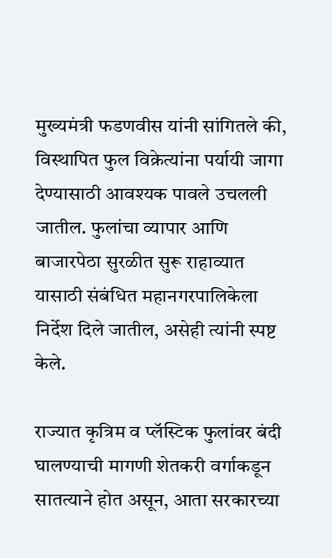मुख्यमंत्री फडणवीस यांनी सांगितले की, विस्थापित फुल विक्रेत्यांना पर्यायी जागा देण्यासाठी आवश्यक पावले उचलली जातील. फुलांचा व्यापार आणि बाजारपेठा सुरळीत सुरू राहाव्यात यासाठी संबंधित महानगरपालिकेला निर्देश दिले जातील, असेही त्यांनी स्पष्ट केले.

राज्यात कृत्रिम व प्लॅस्टिक फुलांवर बंदी घालण्याची मागणी शेतकरी वर्गाकडून सातत्याने होत असून, आता सरकारच्या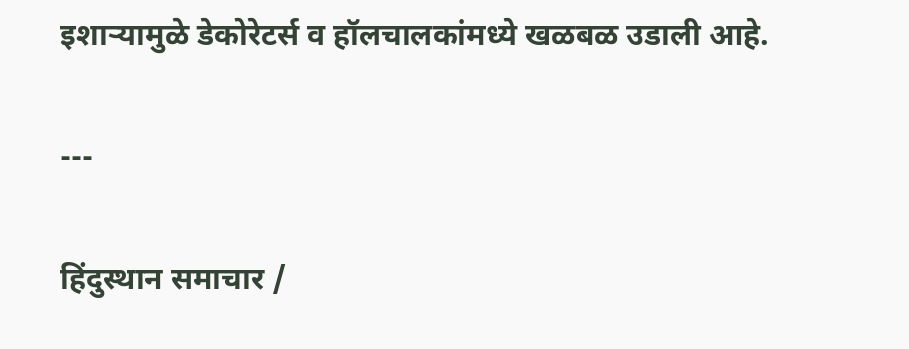इशाऱ्यामुळे डेकोरेटर्स व हॉलचालकांमध्ये खळबळ उडाली आहे.

---

हिंदुस्थान समाचार /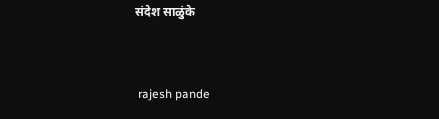संदेश साळुंके


 rajesh pande